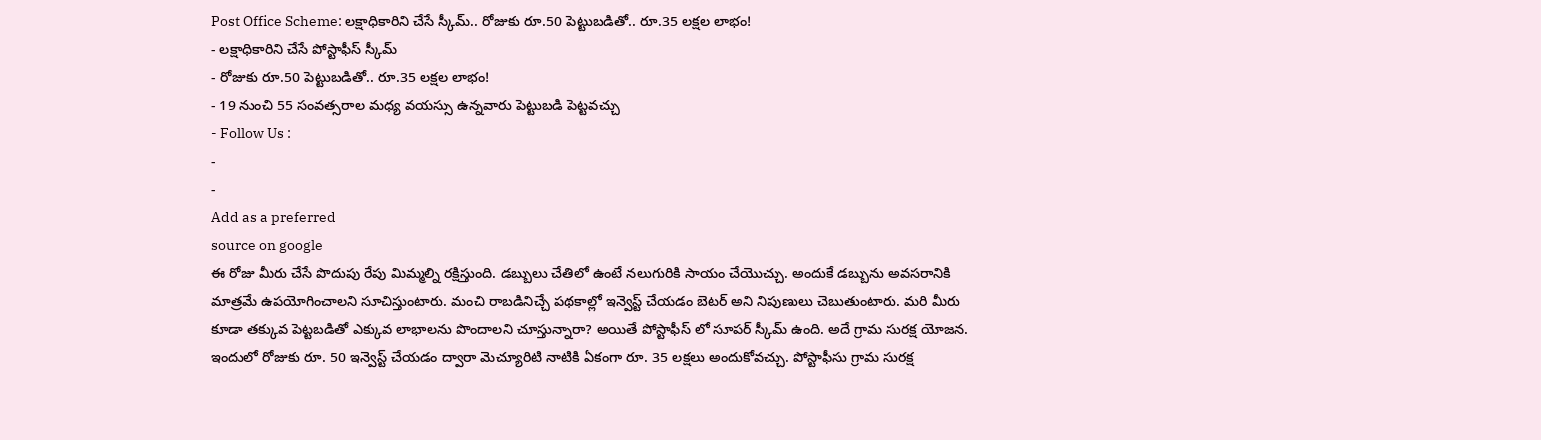Post Office Scheme: లక్షాధికారిని చేసే స్కీమ్.. రోజుకు రూ.50 పెట్టుబడితో.. రూ.35 లక్షల లాభం!
- లక్షాధికారిని చేసే పోస్టాఫీస్ స్కీమ్
- రోజుకు రూ.50 పెట్టుబడితో.. రూ.35 లక్షల లాభం!
- 19 నుంచి 55 సంవత్సరాల మధ్య వయస్సు ఉన్నవారు పెట్టుబడి పెట్టవచ్చు
- Follow Us :
-
-
Add as a preferred
source on google
ఈ రోజు మీరు చేసే పొదుపు రేపు మిమ్మల్ని రక్షిస్తుంది. డబ్బులు చేతిలో ఉంటే నలుగురికి సాయం చేయొచ్చు. అందుకే డబ్బును అవసరానికి మాత్రమే ఉపయోగించాలని సూచిస్తుంటారు. మంచి రాబడినిచ్చే పథకాల్లో ఇన్వెస్ట్ చేయడం బెటర్ అని నిపుణులు చెబుతుంటారు. మరి మీరు కూడా తక్కువ పెట్టబడితో ఎక్కువ లాభాలను పొందాలని చూస్తున్నారా? అయితే పోస్టాఫీస్ లో సూపర్ స్కీమ్ ఉంది. అదే గ్రామ సురక్ష యోజన. ఇందులో రోజుకు రూ. 50 ఇన్వెస్ట్ చేయడం ద్వారా మెచ్యూరిటి నాటికి ఏకంగా రూ. 35 లక్షలు అందుకోవచ్చు. పోస్టాఫీసు గ్రామ సురక్ష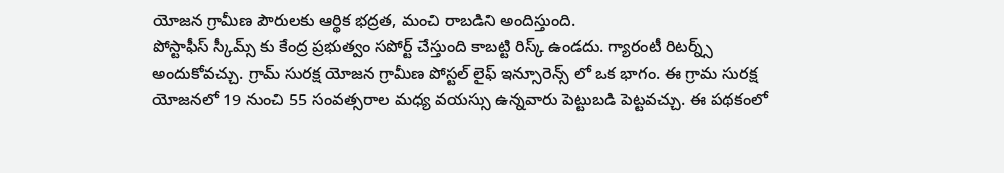యోజన గ్రామీణ పౌరులకు ఆర్థిక భద్రత, మంచి రాబడిని అందిస్తుంది.
పోస్టాఫీస్ స్కీమ్స్ కు కేంద్ర ప్రభుత్వం సపోర్ట్ చేస్తుంది కాబట్టి రిస్క్ ఉండదు. గ్యారంటీ రిటర్న్స్ అందుకోవచ్చు. గ్రామ్ సురక్ష యోజన గ్రామీణ పోస్టల్ లైఫ్ ఇన్సూరెన్స్ లో ఒక భాగం. ఈ గ్రామ సురక్ష యోజనలో 19 నుంచి 55 సంవత్సరాల మధ్య వయస్సు ఉన్నవారు పెట్టుబడి పెట్టవచ్చు. ఈ పథకంలో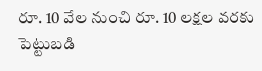రూ. 10 వేల నుంచి రూ. 10 లక్షల వరకు పెట్టుబడి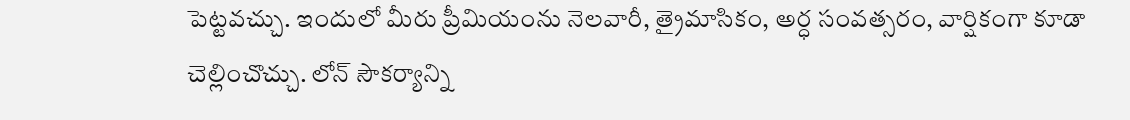పెట్టవచ్చు. ఇందులో మీరు ప్రీమియంను నెలవారీ, త్రైమాసికం, అర్ధ సంవత్సరం, వార్షికంగా కూడా చెల్లించొచ్చు. లోన్ సౌకర్యాన్ని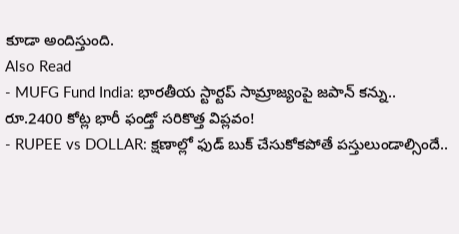కూడా అందిస్తుంది.
Also Read
- MUFG Fund India: భారతీయ స్టార్టప్ సామ్రాజ్యంపై జపాన్ కన్ను.. రూ.2400 కోట్ల భారీ ఫండ్తో సరికొత్త విప్లవం!
- RUPEE vs DOLLAR: క్షణాల్లో ఫుడ్ బుక్ చేసుకోకపోతే పస్తులుండాల్సిందే..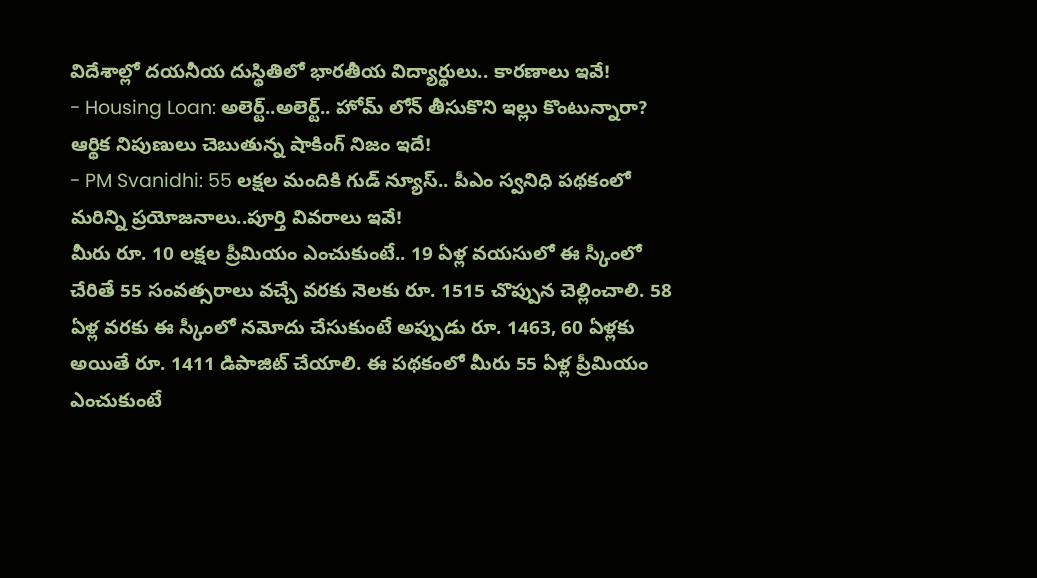విదేశాల్లో దయనీయ దుస్థితిలో భారతీయ విద్యార్థులు.. కారణాలు ఇవే!
- Housing Loan: అలెర్ట్..అలెర్ట్.. హోమ్ లోన్ తీసుకొని ఇల్లు కొంటున్నారా? ఆర్థిక నిపుణులు చెబుతున్న షాకింగ్ నిజం ఇదే!
- PM Svanidhi: 55 లక్షల మందికి గుడ్ న్యూస్.. పీఎం స్వనిధి పథకంలో మరిన్ని ప్రయోజనాలు..పూర్తి వివరాలు ఇవే!
మీరు రూ. 10 లక్షల ప్రీమియం ఎంచుకుంటే.. 19 ఏళ్ల వయసులో ఈ స్కీంలో చేరితే 55 సంవత్సరాలు వచ్చే వరకు నెలకు రూ. 1515 చొప్పున చెల్లించాలి. 58 ఏళ్ల వరకు ఈ స్కీంలో నమోదు చేసుకుంటే అప్పుడు రూ. 1463, 60 ఏళ్లకు అయితే రూ. 1411 డిపాజిట్ చేయాలి. ఈ పథకంలో మీరు 55 ఏళ్ల ప్రీమియం ఎంచుకుంటే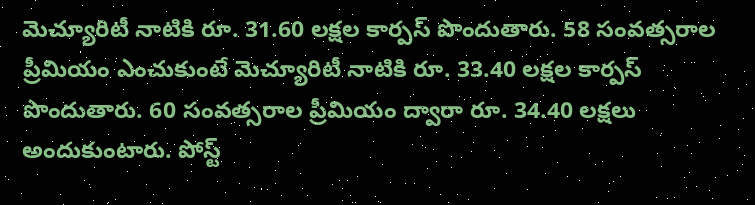మెచ్యూరిటీ నాటికి రూ. 31.60 లక్షల కార్పస్ పొందుతారు. 58 సంవత్సరాల ప్రీమియం ఎంచుకుంటే మెచ్యూరిటీ నాటికి రూ. 33.40 లక్షల కార్పస్ పొందుతారు. 60 సంవత్సరాల ప్రీమియం ద్వారా రూ. 34.40 లక్షలు అందుకుంటారు. పోస్ట్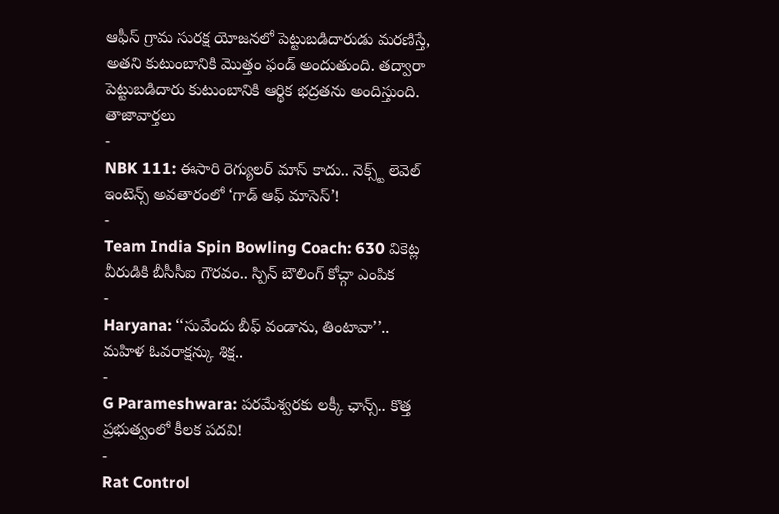ఆఫీస్ గ్రామ సురక్ష యోజనలో పెట్టుబడిదారుడు మరణిస్తే, అతని కుటుంబానికి మొత్తం ఫండ్ అందుతుంది. తద్వారా పెట్టుబడిదారు కుటుంబానికి ఆర్థిక భద్రతను అందిస్తుంది.
తాజావార్తలు
-
NBK 111: ఈసారి రెగ్యులర్ మాస్ కాదు.. నెక్స్ట్ లెవెల్ ఇంటెన్స్ అవతారంలో ‘గాడ్ ఆఫ్ మాసెస్’!
-
Team India Spin Bowling Coach: 630 వికెట్ల వీరుడికి బీసీసీఐ గౌరవం.. స్పిన్ బౌలింగ్ కోచ్గా ఎంపిక
-
Haryana: ‘‘సువేందు బీఫ్ వండాను, తింటావా’’.. మహిళ ఓవరాక్షన్కు శిక్ష..
-
G Parameshwara: పరమేశ్వరకు లక్కీ ఛాన్స్.. కొత్త ప్రభుత్వంలో కీలక పదవి!
-
Rat Control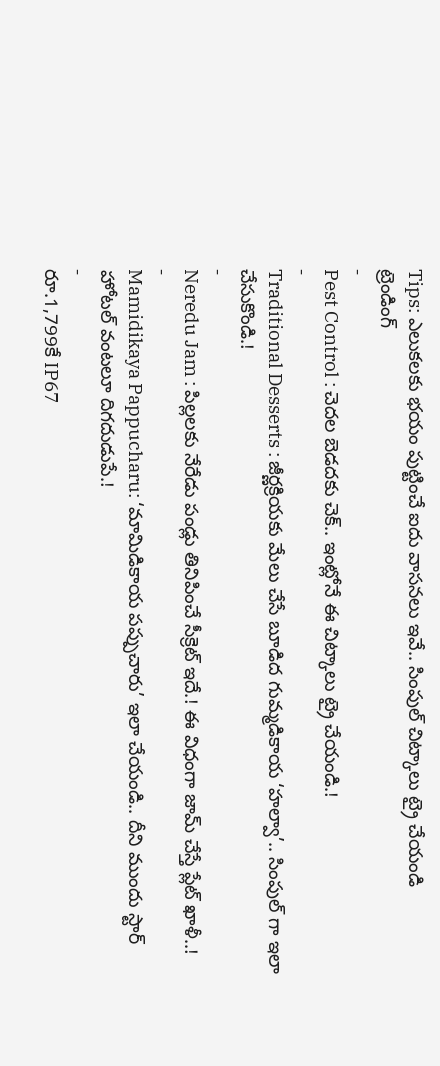Tips: ఎలుకలకు భయం పుట్టించే ఐదు వాసనలు ఇవే.. సింపుల్ చిట్కాలు ట్రై చేయండి
ట్రెండింగ్
-
Pest Control : చెదల బెడదకు చెక్.. ఇంట్లోనే ఈ చిట్కాలు ట్రై చేయండి.!
-
Traditional Desserts : జీర్ణక్రియకు మేలు చేసే బూడిద గుమ్మడికాయ ‘హల్వా’.. సింపుల్ గా ఇలా చేసుకొండి.!
-
Neredu Jam : పిల్లలకు నేరేడు పండ్లు తినిపించే సీక్రెట్ ఇదే.! ఈ విధంగా జామ్ చేస్తే ప్లేట్ ఖాళీ..!
-
Mamidikaya Pappucharu: ‘మామిడికాయ పప్పుచారు’ ఇలా చేయండి.. దీని ముందు స్టార్ హోటల్ వంటలూ దిగదుడుపే.!
-
రూ.1,799కే IP67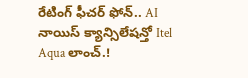రేటింగ్ ఫీచర్ ఫోన్.. AI నాయిస్ క్యాన్సిలేషన్తో Itel Aqua లాంచ్.!